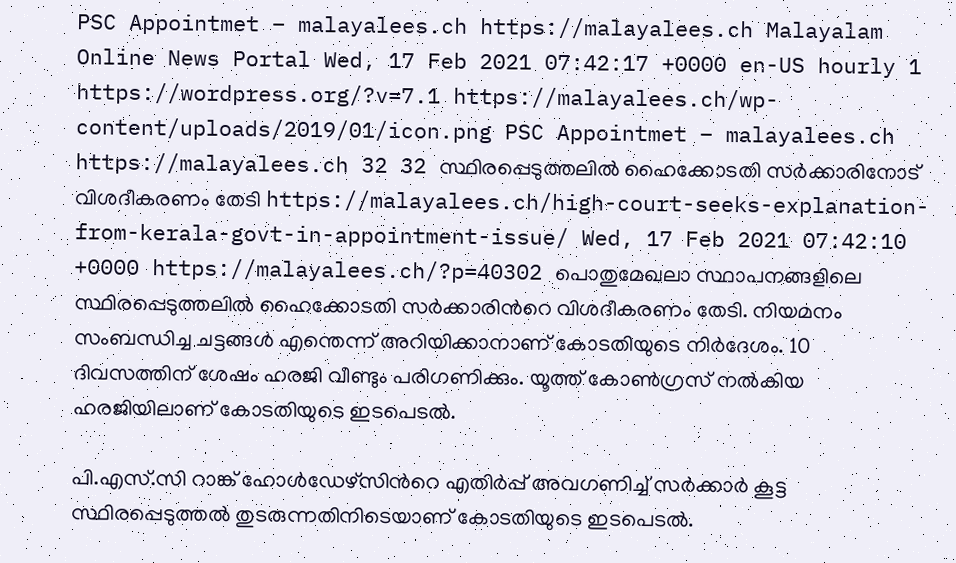PSC Appointmet – malayalees.ch https://malayalees.ch Malayalam Online News Portal Wed, 17 Feb 2021 07:42:17 +0000 en-US hourly 1 https://wordpress.org/?v=7.1 https://malayalees.ch/wp-content/uploads/2019/01/icon.png PSC Appointmet – malayalees.ch https://malayalees.ch 32 32 സ്ഥിരപ്പെടുത്തലില്‍ ഹൈക്കോടതി സര്‍ക്കാരിനോട് വിശദീകരണം തേടി https://malayalees.ch/high-court-seeks-explanation-from-kerala-govt-in-appointment-issue/ Wed, 17 Feb 2021 07:42:10 +0000 https://malayalees.ch/?p=40302 പൊതുമേഖലാ സ്ഥാപനങ്ങളിലെ സ്ഥിരപ്പെടുത്തലില്‍ ഹൈക്കോടതി സർക്കാരിന്‍റെ വിശദീകരണം തേടി. നിയമനം സംബന്ധിച്ച ചട്ടങ്ങള്‍ എന്തെന്ന് അറിയിക്കാനാണ് കോടതിയുടെ നിര്‍ദേശം. 10 ദിവസത്തിന് ശേഷം ഹരജി വീണ്ടും പരിഗണിക്കും. യൂത്ത് കോണ്‍ഗ്രസ് നല്‍കിയ ഹരജിയിലാണ് കോടതിയുടെ ഇടപെടല്‍.

പി.എസ്.സി റാങ്ക് ഹോള്‍ഡേഴ്സിന്‍റെ എതിര്‍പ്പ് അവഗണിച്ച് സര്‍ക്കാര്‍ കൂട്ട സ്ഥിരപ്പെടുത്തല്‍ തുടരുന്നതിനിടെയാണ് കോടതിയുടെ ഇടപെടല്‍.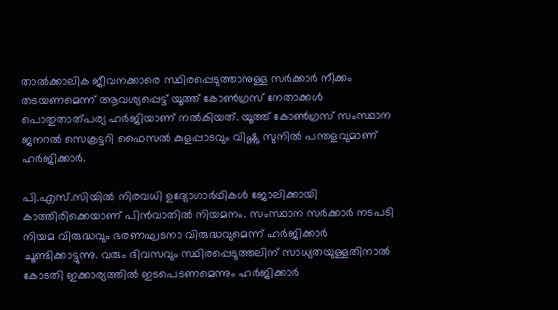താല്‍ക്കാലിക ജീവനക്കാരെ സ്ഥിരപ്പെടുത്താനുള്ള സർക്കാർ നീക്കം തടയണമെന്ന് ആവശ്യപ്പെട്ട് യൂത്ത് കോൺഗ്രസ് നേതാക്കൾ പൊതുതാത്പര്യ ഹർജിയാണ് നല്‍കിയത്. യൂത്ത് കോൺഗ്രസ് സംസ്ഥാന ജനറൽ സെക്രട്ടറി ഫൈസൽ കുളപ്പാടവും വിഷ്ണു സുനിൽ പന്തളവുമാണ് ഹർജിക്കാർ.

പി.എസ്.സിയിൽ നിരവധി ഉദ്യോഗാർഥികൾ ജോലിക്കായി കാത്തിരിക്കെയാണ് പിൻവാതിൽ നിയമനം. സംസ്ഥാന സർക്കാർ നടപടി നിയമ വിരുദ്ധവും ഭരണഘടനാ വിരുദ്ധവുമെന്ന് ഹർജിക്കാർ ചൂണ്ടിക്കാട്ടുന്നു. വരും ദിവസവും സ്ഥിരപ്പെടുത്തലിന് സാധ്യതയുള്ളതിനാൽ കോടതി ഇക്കാര്യത്തിൽ ഇടപെടണമെന്നും ഹർജിക്കാർ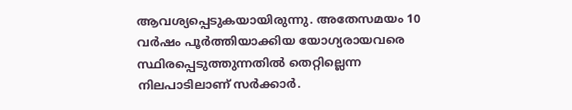ആവശ്യപ്പെടുകയായിരുന്നു. അതേസമയം 10 വർഷം പൂർത്തിയാക്കിയ യോഗ്യരായവരെ സ്ഥിരപ്പെടുത്തുന്നതിൽ തെറ്റില്ലെന്ന നിലപാടിലാണ് സർക്കാർ.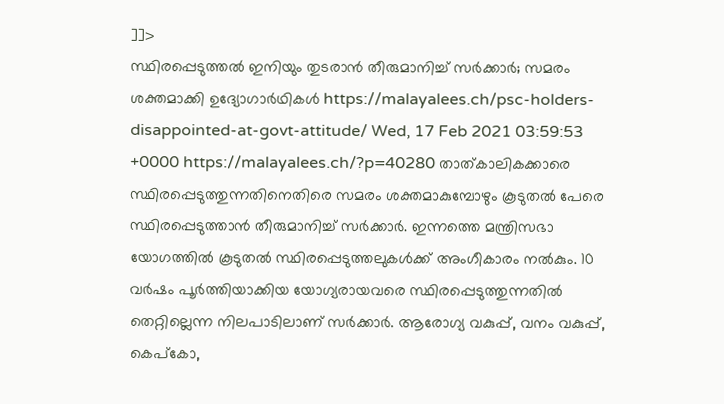]]>
സ്ഥിരപ്പെടുത്തൽ ഇനിയും തുടരാൻ തീരുമാനിച്ച് സർക്കാർ; സമരം ശക്തമാക്കി ഉദ്യോഗാർഥികൾ https://malayalees.ch/psc-holders-disappointed-at-govt-attitude/ Wed, 17 Feb 2021 03:59:53 +0000 https://malayalees.ch/?p=40280 താത്കാലികക്കാരെ സ്ഥിരപ്പെടുത്തുന്നതിനെതിരെ സമരം ശക്തമാകുമ്പോഴും കൂടുതൽ പേരെ സ്ഥിരപ്പെടുത്താൻ തീരുമാനിച്ച് സർക്കാർ. ഇന്നത്തെ മന്ത്രിസഭാ യോഗത്തിൽ കൂടുതൽ സ്ഥിരപ്പെടുത്തലുകൾക്ക് അംഗീകാരം നൽകും. 10 വർഷം പൂർത്തിയാക്കിയ യോഗ്യരായവരെ സ്ഥിരപ്പെടുത്തുന്നതിൽ തെറ്റില്ലെന്ന നിലപാടിലാണ് സർക്കാർ. ആരോഗ്യ വകുപ്പ്, വനം വകുപ്പ്, കെപ്കോ,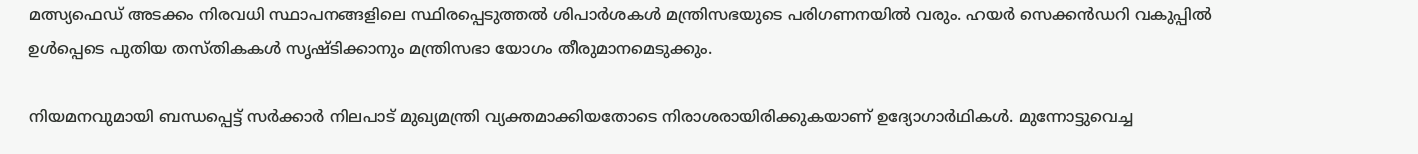മത്സ്യഫെഡ് അടക്കം നിരവധി സ്ഥാപനങ്ങളിലെ സ്ഥിരപ്പെടുത്തൽ ശിപാർശകൾ മന്ത്രിസഭയുടെ പരിഗണനയില്‍ വരും. ഹയർ സെക്കൻഡറി വകുപ്പിൽ ഉൾപ്പെടെ പുതിയ തസ്തികകൾ സൃഷ്ടിക്കാനും മന്ത്രിസഭാ യോഗം തീരുമാനമെടുക്കും.

നിയമനവുമായി ബന്ധപ്പെട്ട് സര്‍ക്കാര്‍ നിലപാട് മുഖ്യമന്ത്രി വ്യക്തമാക്കിയതോടെ നിരാശരായിരിക്കുകയാണ് ഉദ്യോഗാര്‍ഥികള്‍. മുന്നോട്ടുവെച്ച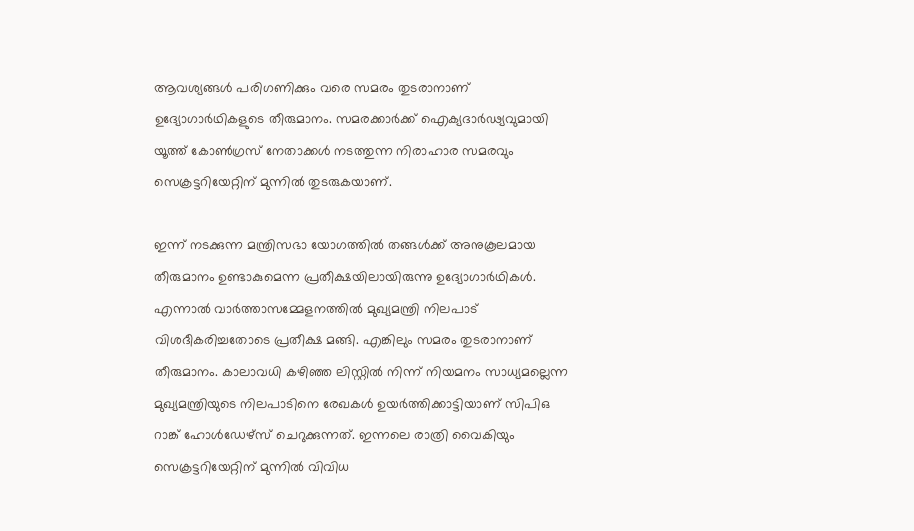ആവശ്യങ്ങള്‍ പരിഗണിക്കും വരെ സമരം തുടരാനാണ് ഉദ്യോഗാര്‍ഥികളുടെ തീരുമാനം. സമരക്കാര്‍ക്ക് ഐക്യദാര്‍ഢ്യവുമായി യൂത്ത് കോണ്‍ഗ്രസ് നേതാക്കള്‍ നടത്തുന്ന നിരാഹാര സമരവും സെക്രട്ടറിയേറ്റിന് മുന്നില്‍ തുടരുകയാണ്.

ഇന്ന് നടക്കുന്ന മന്ത്രിസഭാ യോഗത്തില്‍ തങ്ങള്‍ക്ക് അനുകൂലമായ തീരുമാനം ഉണ്ടാകുമെന്ന പ്രതീക്ഷയിലായിരുന്നു ഉദ്യോഗാര്‍ഥികള്‍. എന്നാല്‍ വാര്‍ത്താസമ്മേളനത്തില്‍ മുഖ്യമന്ത്രി നിലപാട് വിശദീകരിച്ചതോടെ പ്രതീക്ഷ മങ്ങി. എങ്കിലും സമരം തുടരാനാണ് തീരുമാനം. കാലാവധി കഴിഞ്ഞ ലിസ്റ്റിൽ നിന്ന് നിയമനം സാധ്യമല്ലെന്ന മുഖ്യമന്ത്രിയുടെ നിലപാടിനെ രേഖകൾ ഉയർത്തിക്കാട്ടിയാണ് സിപിഒ റാങ്ക് ഹോൾഡേഴ്‌സ് ചെറുക്കുന്നത്. ഇന്നലെ രാത്രി വൈകിയും സെക്രട്ടറിയേറ്റിന് മുന്നില്‍ വിവിധ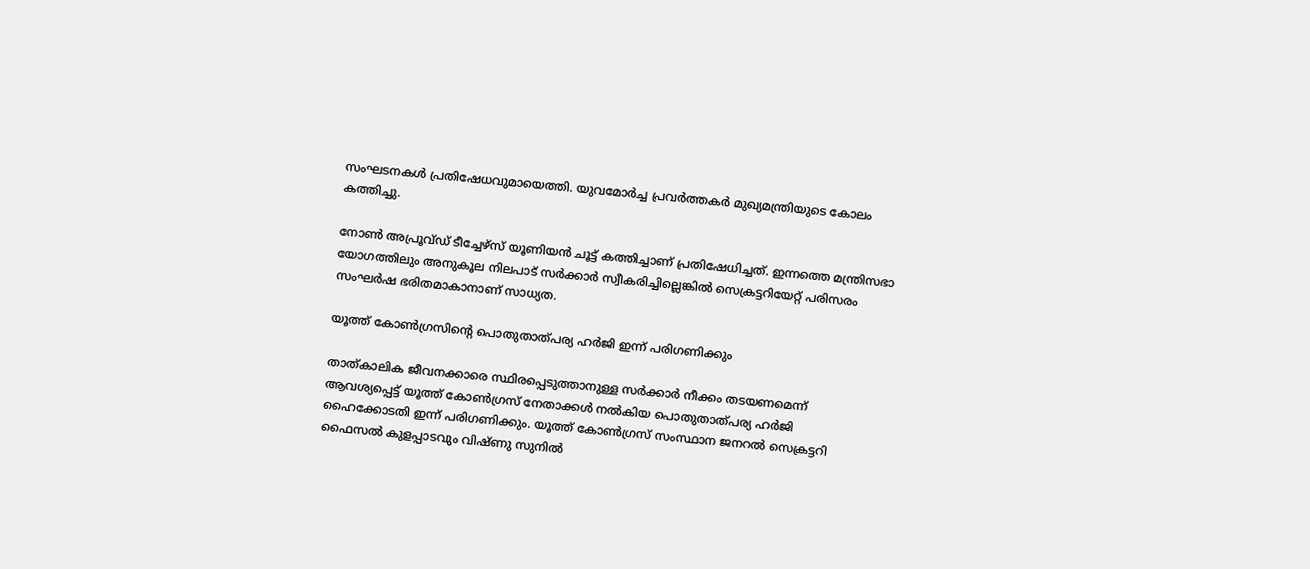സംഘടനകള്‍ പ്രതിഷേധവുമായെത്തി. യുവമോർച്ച പ്രവർത്തകർ മുഖ്യമന്ത്രിയുടെ കോലം കത്തിച്ചു.

നോണ്‍ അപ്രൂവ്ഡ് ടീച്ചേഴ്സ് യൂണിയന്‍ ചൂട്ട് കത്തിച്ചാണ് പ്രതിഷേധിച്ചത്. ഇന്നത്തെ മന്ത്രിസഭാ യോഗത്തിലും അനുകൂല നിലപാട് സർക്കാർ സ്വീകരിച്ചില്ലെങ്കിൽ സെക്രട്ടറിയേറ്റ് പരിസരം സംഘര്‍ഷ ഭരിതമാകാനാണ് സാധ്യത.

യൂത്ത് കോൺഗ്രസിന്‍റെ പൊതുതാത്പര്യ ഹർജി ഇന്ന് പരിഗണിക്കും

താത്കാലിക ജീവനക്കാരെ സ്ഥിരപ്പെടുത്താനുള്ള സർക്കാർ നീക്കം തടയണമെന്ന് ആവശ്യപ്പെട്ട് യൂത്ത് കോൺഗ്രസ് നേതാക്കൾ നൽകിയ പൊതുതാത്പര്യ ഹർജി ഹൈക്കോടതി ഇന്ന് പരിഗണിക്കും. യൂത്ത് കോൺഗ്രസ് സംസ്ഥാന ജനറൽ സെക്രട്ടറി ഫൈസൽ കുളപ്പാടവും വിഷ്ണു സുനിൽ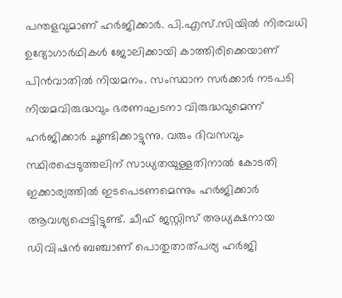പന്തളവുമാണ് ഹർജിക്കാർ. പി.എസ്.സിയിൽ നിരവധി ഉദ്യോഗാർഥികൾ ജോലിക്കായി കാത്തിരിക്കെയാണ് പിൻവാതിൽ നിയമനം. സംസ്ഥാന സർക്കാർ നടപടി നിയമവിരുദ്ധവും ഭരണഘടനാ വിരുദ്ധവുമെന്ന് ഹർജിക്കാർ ചൂണ്ടിക്കാട്ടുന്നു. വരും ദിവസവും സ്ഥിരപ്പെടുത്തലിന് സാധ്യതയുള്ളതിനാൽ കോടതി ഇക്കാര്യത്തിൽ ഇടപെടണമെന്നും ഹർജിക്കാർ ആവശ്യപ്പെട്ടിട്ടുണ്ട്. ചീഫ് ജസ്റ്റിസ് അധ്യക്ഷനായ ഡിവിഷൻ ബഞ്ചാണ് പൊതുതാത്പര്യ ഹർജി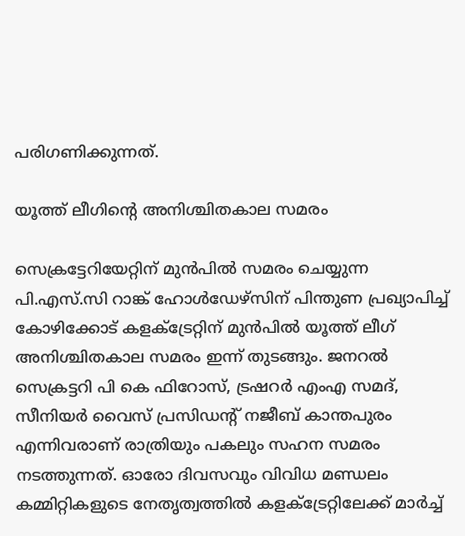പരിഗണിക്കുന്നത്.

യൂത്ത് ലീഗിന്‍റെ അനിശ്ചിതകാല സമരം

സെക്രട്ടേറിയേറ്റിന് മുന്‍പില്‍ സമരം ചെയ്യുന്ന പി.എസ്.സി റാങ്ക് ഹോള്‍ഡേഴ്സിന് പിന്തുണ പ്രഖ്യാപിച്ച് കോഴിക്കോട് കളക്ട്രേറ്റിന് മുന്‍പില്‍ യൂത്ത് ലീഗ് അനിശ്ചിതകാല സമരം ഇന്ന് തുടങ്ങും. ജനറല്‍ സെക്രട്ടറി പി കെ ഫിറോസ്, ട്രഷറര്‍ എംഎ സമദ്, സീനിയര്‍ വൈസ് പ്രസിഡന്‍റ് നജീബ് കാന്തപുരം എന്നിവരാണ് രാത്രിയും പകലും സഹന സമരം നടത്തുന്നത്. ഓരോ ദിവസവും വിവിധ മണ്ഡലം കമ്മിറ്റികളുടെ നേതൃത്വത്തില്‍ കളക്ട്രേറ്റിലേക്ക് മാര്‍ച്ച്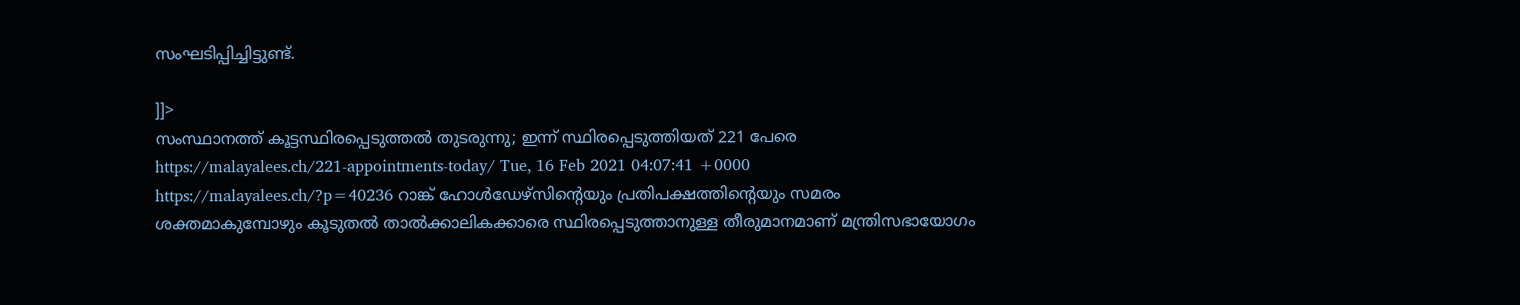സംഘടിപ്പിച്ചിട്ടുണ്ട്.

]]>
സംസ്ഥാനത്ത് കൂട്ടസ്ഥിരപ്പെടുത്തൽ തുടരുന്നു; ഇന്ന് സ്ഥിരപ്പെടുത്തിയത് 221 പേരെ https://malayalees.ch/221-appointments-today/ Tue, 16 Feb 2021 04:07:41 +0000 https://malayalees.ch/?p=40236 റാങ്ക് ഹോള്‍ഡേഴ്സിന്‍റെയും പ്രതിപക്ഷത്തിന്‍റെയും സമരം ശക്തമാകുമ്പോഴും കൂടുതല്‍ താല്‍ക്കാലികക്കാരെ സ്ഥിരപ്പെടുത്താനുള്ള തീരുമാനമാണ് മന്ത്രിസഭായോഗം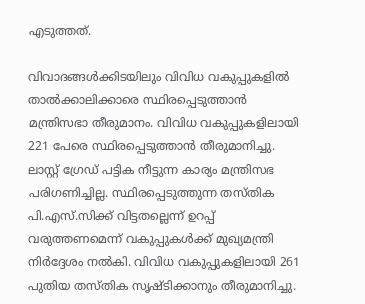എടുത്തത്.

വിവാദങ്ങള്‍ക്കിടയിലും വിവിധ വകുപ്പുകളില്‍ താല്‍ക്കാലിക്കാരെ സ്ഥിരപ്പെടുത്താന്‍ മന്ത്രിസഭാ തീരുമാനം. വിവിധ വകുപ്പുകളിലായി 221 പേരെ സ്ഥിരപ്പെടുത്താന്‍ തീരുമാനിച്ചു. ലാസ്റ്റ് ഗ്രേ‍‍ഡ് പട്ടിക നീട്ടുന്ന കാര്യം മന്ത്രിസഭ പരിഗണിച്ചില്ല. സ്ഥിരപ്പെടുത്തുന്ന തസ്തിക പി.എസ്.സിക്ക് വിട്ടതല്ലെന്ന് ഉറപ്പ് വരുത്തണമെന്ന് വകുപ്പുകള്‍ക്ക് മുഖ്യമന്ത്രി നിര്‍ദ്ദേശം നല്‍കി. വിവിധ വകുപ്പുകളിലായി 261 പുതിയ തസ്തിക സൃഷ്ടിക്കാനും തീരുമാനിച്ചു.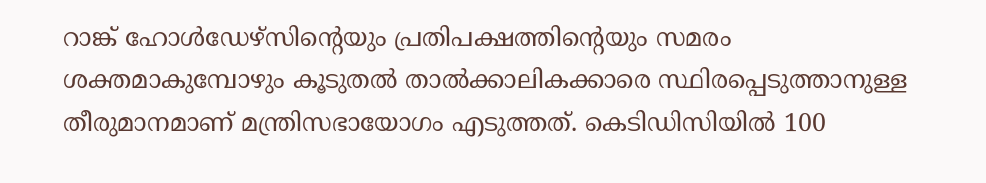റാങ്ക് ഹോള്‍ഡേഴ്സിന്‍റെയും പ്രതിപക്ഷത്തിന്‍റെയും സമരം ശക്തമാകുമ്പോഴും കൂടുതല്‍ താല്‍ക്കാലികക്കാരെ സ്ഥിരപ്പെടുത്താനുള്ള തീരുമാനമാണ് മന്ത്രിസഭായോഗം എടുത്തത്. കെടിഡിസിയില്‍ 100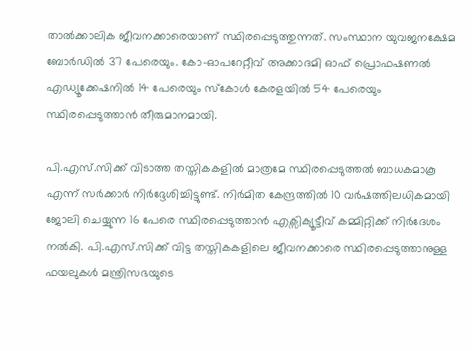താല്‍ക്കാലിക ജീവനക്കാരെയാണ് സ്ഥിരപ്പെടുത്തുന്നത്. സംസ്ഥാന യുവജനക്ഷേമ ബോര്‍ഡില്‍ 37 പേരെയും. കോ-ഓപറേറ്റീവ് അക്കാദമി ഓഫ് പ്രൊഫഷണല്‍ എഡ്യൂക്കേഷനില്‍ 14 പേരെയും സ്കോള്‍ കേരളയില്‍ 54 പേരെയും സ്ഥിരപ്പെടുത്താന്‍ തീരുമാനമായി.

പി.എസ്.സിക്ക് വിടാത്ത തസ്തികകളില്‍ മാത്രമേ സ്ഥിരപ്പെടുത്തല്‍ ബാധകമാകൂ എന്ന് സര്‍ക്കാര്‍ നിര്‍ദ്ദേശിച്ചിട്ടുണ്ട്. നിര്‍മിത കേന്ദ്രത്തില്‍ 10 വര്‍ഷത്തിലധികമായി ജോലി ചെയ്യുന്ന 16 പേരെ സ്ഥിരപ്പെടുത്താന്‍ എക്സിക്യൂട്ടീവ് കമ്മിറ്റിക്ക് നിര്‍ദേശം നല്‍കി. പി.എസ്.സിക്ക് വിട്ട തസ്തികകളിലെ ജീവനക്കാരെ സ്ഥിരപ്പെടുത്താനുള്ള ഫയലുകള്‍ മന്ത്രിസഭയുടെ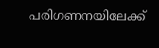പരിഗണനയിലേക്ക്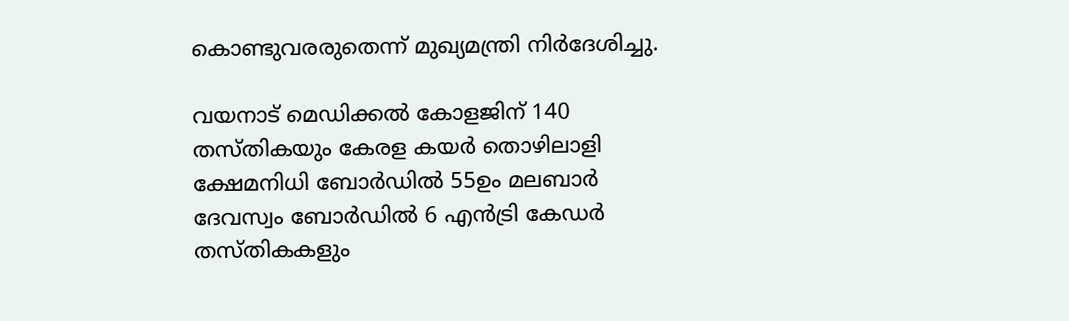കൊണ്ടുവരരുതെന്ന് മുഖ്യമന്ത്രി നിര്‍ദേശിച്ചു.

വയനാട് മെഡിക്കല്‍ കോളജിന് 140 തസ്തികയും കേരള കയര്‍ തൊഴിലാളി ക്ഷേമനിധി ബോര്‍ഡില്‍ 55ഉം മലബാര്‍ ദേവസ്വം ബോര്‍ഡില്‍ 6 എന്‍ട്രി കേഡര്‍ തസ്തികകളും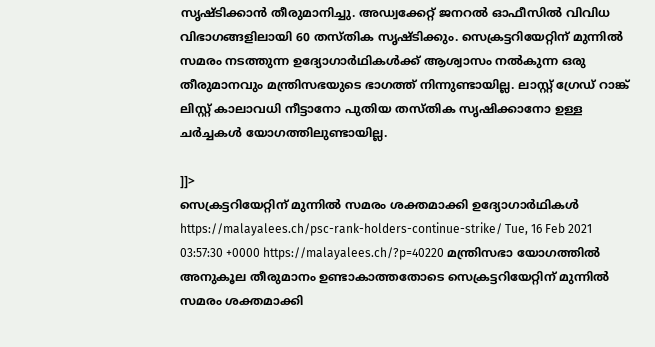സൃഷ്ടിക്കാന്‍ തീരുമാനിച്ചു. അഡ്വക്കേറ്റ് ജനറല്‍ ഓഫീസില്‍ വിവിധ വിഭാഗങ്ങളിലായി 60 തസ്തിക സൃഷ്ടിക്കും. സെക്രട്ടറിയേറ്റിന് മുന്നില്‍ സമരം നടത്തുന്ന ഉദ്യോഗാര്‍ഥികള്‍ക്ക് ആശ്വാസം നല്‍കുന്ന ഒരു തീരുമാനവും മന്ത്രിസഭയുടെ ഭാഗത്ത് നിന്നുണ്ടായില്ല. ലാസ്റ്റ് ഗ്രേഡ് റാങ്ക് ലിസ്റ്റ് കാലാവധി നീട്ടാനോ പുതിയ തസ്തിക സൃഷിക്കാനോ ഉള്ള ചര്‍ച്ചകള്‍ യോഗത്തിലുണ്ടായില്ല.

]]>
സെക്രട്ടറിയേറ്റിന് മുന്നിൽ സമരം ശക്തമാക്കി ഉദ്യോഗാർഥികൾ https://malayalees.ch/psc-rank-holders-continue-strike/ Tue, 16 Feb 2021 03:57:30 +0000 https://malayalees.ch/?p=40220 മന്ത്രിസഭാ യോഗത്തിൽ അനുകൂല തീരുമാനം ഉണ്ടാകാത്തതോടെ സെക്രട്ടറിയേറ്റിന് മുന്നിൽ സമരം ശക്തമാക്കി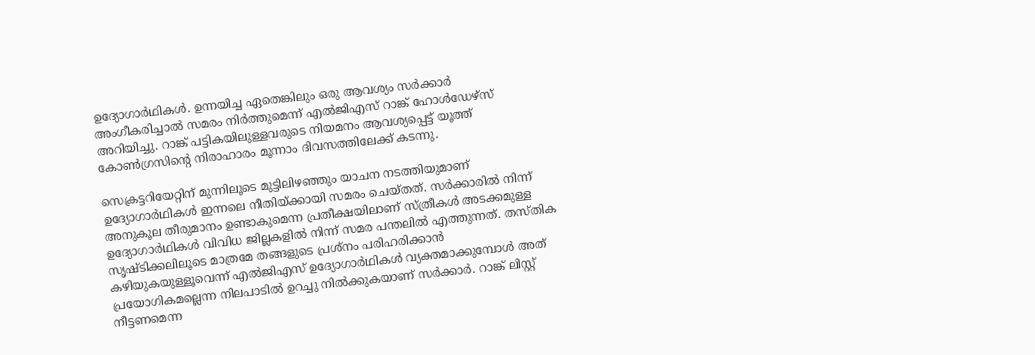ഉദ്യോഗാർഥികൾ. ഉന്നയിച്ച ഏതെങ്കിലും ഒരു ആവശ്യം സർക്കാർ അംഗീകരിച്ചാൽ സമരം നിർത്തുമെന്ന് എൽജിഎസ് റാങ്ക് ഹോൾഡേഴ്സ് അറിയിച്ചു. റാങ്ക് പട്ടികയിലുള്ളവരുടെ നിയമനം ആവശ്യപ്പെട്ട് യൂത്ത് കോൺഗ്രസിന്‍റെ നിരാഹാരം മൂന്നാം ദിവസത്തിലേക്ക് കടന്നു.

സെക്രട്ടറിയേറ്റിന് മുന്നിലൂടെ മുട്ടിലിഴഞ്ഞും യാചന നടത്തിയുമാണ് ഉദ്യോഗാർഥികൾ ഇന്നലെ നീതിയ്ക്കായി സമരം ചെയ്തത്. സർക്കാരിൽ നിന്ന് അനുകൂല തീരുമാനം ഉണ്ടാകുമെന്ന പ്രതീക്ഷയിലാണ് സ്ത്രീകൾ അടക്കമുള്ള ഉദ്യോഗാർഥികൾ വിവിധ ജില്ലകളിൽ നിന്ന് സമര പന്തലിൽ എത്തുന്നത്. തസ്തിക സൃഷ്ടിക്കലിലൂടെ മാത്രമേ തങ്ങളുടെ പ്രശ്നം പരിഹരിക്കാൻ കഴിയുകയുള്ളൂവെന്ന് എൽജിഎസ് ഉദ്യോഗാർഥികൾ വ്യക്തമാക്കുമ്പോൾ അത് പ്രയോഗികമല്ലെന്ന നിലപാടിൽ ഉറച്ചു നിൽക്കുകയാണ് സർക്കാർ. റാങ്ക് ലിസ്റ്റ് നീട്ടണമെന്ന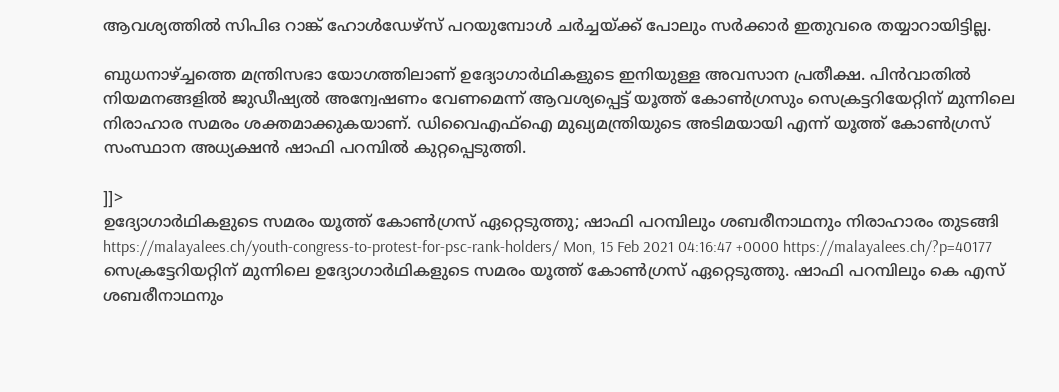ആവശ്യത്തിൽ സിപിഒ റാങ്ക് ഹോൾഡേഴ്സ് പറയുമ്പോൾ ചർച്ചയ്ക്ക് പോലും സർക്കാർ ഇതുവരെ തയ്യാറായിട്ടില്ല.

ബുധനാഴ്ച്ചത്തെ മന്ത്രിസഭാ യോഗത്തിലാണ് ഉദ്യോഗാർഥികളുടെ ഇനിയുള്ള അവസാന പ്രതീക്ഷ. പിൻവാതിൽ നിയമനങ്ങളിൽ ജുഡീഷ്യൽ അന്വേഷണം വേണമെന്ന് ആവശ്യപ്പെട്ട് യൂത്ത് കോൺഗ്രസും സെക്രട്ടറിയേറ്റിന് മുന്നിലെ നിരാഹാര സമരം ശക്തമാക്കുകയാണ്. ഡിവൈഎഫ്ഐ മുഖ്യമന്ത്രിയുടെ അടിമയായി എന്ന് യൂത്ത് കോൺഗ്രസ് സംസ്ഥാന അധ്യക്ഷൻ ഷാഫി പറമ്പില്‍ കുറ്റപ്പെടുത്തി.

]]>
ഉദ്യോഗാര്‍ഥികളുടെ സമരം യൂത്ത് കോണ്‍ഗ്രസ് ഏറ്റെടുത്തു; ഷാഫി പറമ്പിലും ശബരീനാഥനും നിരാഹാരം തുടങ്ങി https://malayalees.ch/youth-congress-to-protest-for-psc-rank-holders/ Mon, 15 Feb 2021 04:16:47 +0000 https://malayalees.ch/?p=40177 സെക്രട്ടേറിയറ്റിന് മുന്നിലെ ഉദ്യോഗാര്‍ഥികളുടെ സമരം യൂത്ത് കോണ്‍ഗ്രസ് ഏറ്റെടുത്തു. ഷാഫി പറമ്പിലും കെ എസ് ശബരീനാഥനും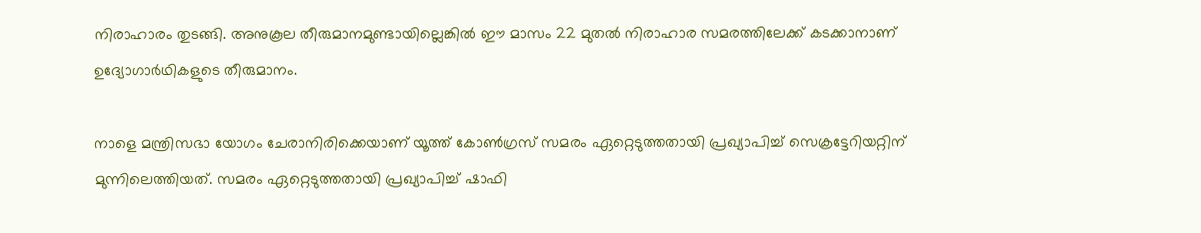നിരാഹാരം തുടങ്ങി. അനുകൂല തീരുമാനമുണ്ടായില്ലെങ്കിൽ ഈ മാസം 22 മുതൽ നിരാഹാര സമരത്തിലേക്ക് കടക്കാനാണ് ഉദ്യോഗാർഥികളുടെ തീരുമാനം.

നാളെ മന്ത്രിസഭാ യോഗം ചേരാനിരിക്കെയാണ് യൂത്ത് കോണ്‍ഗ്രസ് സമരം ഏറ്റെടുത്തതായി പ്രഖ്യാപിച്ച് സെക്രട്ടേറിയറ്റിന് മുന്നിലെത്തിയത്. സമരം ഏറ്റെടുത്തതായി പ്രഖ്യാപിച്ച് ഷാഫി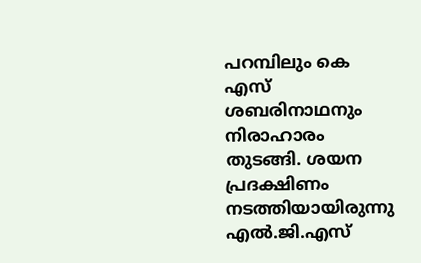പറമ്പിലും കെ എസ് ശബരിനാഥനും നിരാഹാരം തുടങ്ങി. ശയന പ്രദക്ഷിണം നടത്തിയായിരുന്നു എൽ.ജി.എസ്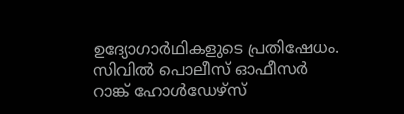ഉദ്യോഗാർഥികളുടെ പ്രതിഷേധം. സിവിൽ പൊലീസ് ഓഫീസർ റാങ്ക് ഹോൾഡേഴ്സ്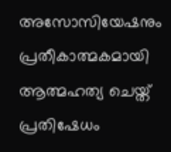അസോസിയേഷനും പ്രതീകാത്മകമായി ആത്മഹത്യ ചെയ്ത് പ്രതിഷേധം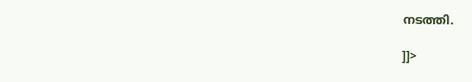നടത്തി.

]]>